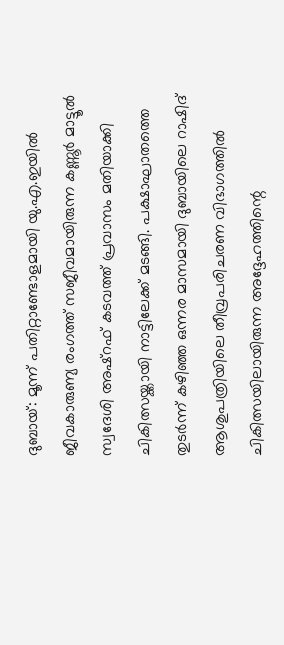ദുബായ്: മൂന്ന് പതിറ്റാണ്ടോളമായി യു.എ.ഇയിൽ ജീവകാരുണ്യ രംഗത്ത് സജീവമായിരുന്ന കണ്ണൂർ മാട്ടൂൽ സ്വദേശി അഷ്റഫ് കടവത്ത് പ്രവാസം മതിയാക്കി ചികിത്സയ്ക്കായി നാട്ടിലേക്ക് മടങ്ങി. പക്ഷാഘാതത്തെ തുടർന്ന് കഴിഞ്ഞ ഒന്നര മാസമായി ദുബായിലെ റാഷിദ് ആശുപത്രിയിലെ തീവ്രപരിചരണ വിഭാഗത്തിൽ ചികിത്സയിലായിരുന്ന അദ്ദേഹത്തിന്റെ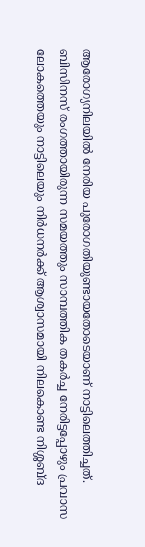ആരോഗ്യനിലയിൽ നേരിയ പുരോഗതിയുണ്ടായതോടെയാണ് നാട്ടിലെത്തിച്ചത്.
ബിസിനസ് രംഗത്തായിരുന്ന സമയത്തും സാമ്പത്തിക തകർച്ച നേരിട്ടപ്പോഴും പ്രവാസ ലോകത്തെയും നാട്ടിലെയും നിർധനർക്ക് ആശ്വാസമായി നിലകൊണ്ട നിശ്ശബ്ദ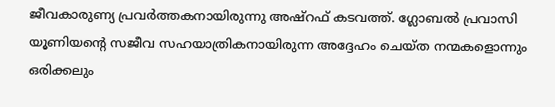ജീവകാരുണ്യ പ്രവർത്തകനായിരുന്നു അഷ്റഫ് കടവത്ത്. ഗ്ലോബൽ പ്രവാസി യൂണിയന്റെ സജീവ സഹയാത്രികനായിരുന്ന അദ്ദേഹം ചെയ്ത നന്മകളൊന്നും ഒരിക്കലും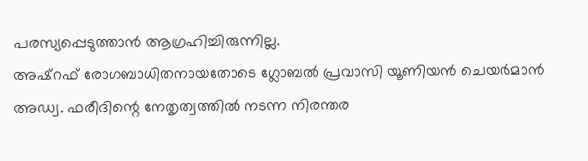പരസ്യപ്പെടുത്താൻ ആഗ്രഹിച്ചിരുന്നില്ല.
അഷ്റഫ് രോഗബാധിതനായതോടെ ഗ്ലോബൽ പ്രവാസി യൂണിയൻ ചെയർമാൻ അഡ്വ. ഫരീദിന്റെ നേതൃത്വത്തിൽ നടന്ന നിരന്തര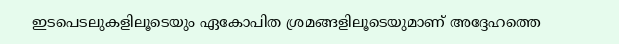ഇടപെടലുകളിലൂടെയും ഏകോപിത ശ്രമങ്ങളിലൂടെയുമാണ് അദ്ദേഹത്തെ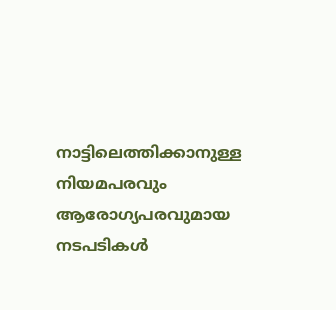നാട്ടിലെത്തിക്കാനുള്ള നിയമപരവും ആരോഗ്യപരവുമായ നടപടികൾ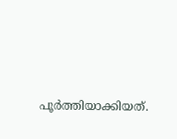പൂർത്തിയാക്കിയത്.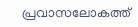പ്രവാസലോകത്ത്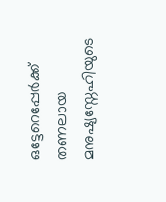ഒട്ടേറെപ്പേർക്ക് തണലായ മനുഷ്യസ്നേഹിയുടെ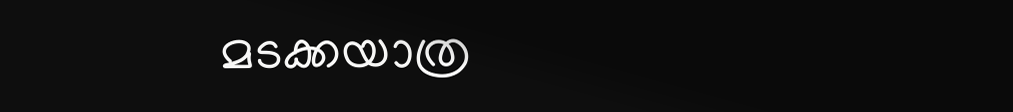മടക്കയാത്ര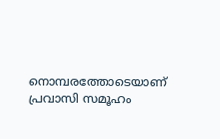നൊമ്പരത്തോടെയാണ് പ്രവാസി സമൂഹം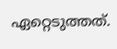ഏറ്റെടുത്തത്.